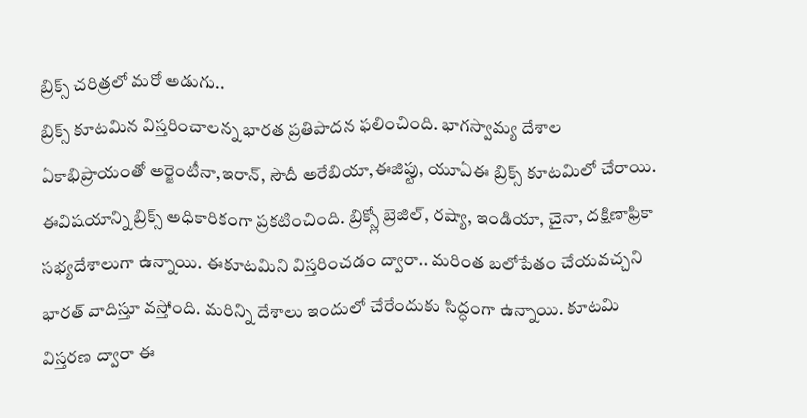బ్రిక్స్ చరిత్రలో మరో అడుగు..
బ్రిక్స్ కూటమిన విస్తరించాలన్న భారత ప్రతిపాదన ఫలించింది. భాగస్వామ్య దేశాల ఏకాభిప్రాయంతో అర్జెంటీనా,ఇరాన్, సౌదీ అరేబియా,ఈజిప్టు, యూఏఈ బ్రిక్స్ కూటమిలో చేరాయి. ఈవిషయాన్ని బ్రిక్స్ అధికారికంగా ప్రకటించింది. బ్రిక్స్లో బ్రెజిల్, రష్యా, ఇండియా, చైనా, దక్షిణాఫ్రికా సభ్యదేశాలుగా ఉన్నాయి. ఈకూటమిని విస్తరించడం ద్వారా.. మరింత బలోపేతం చేయవచ్చని భారత్ వాదిస్తూ వస్తోంది. మరిన్ని దేశాలు ఇందులో చేరేందుకు సిద్ధంగా ఉన్నాయి. కూటమి విస్తరణ ద్వారా ఈ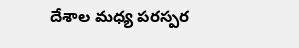దేశాల మధ్య పరస్పర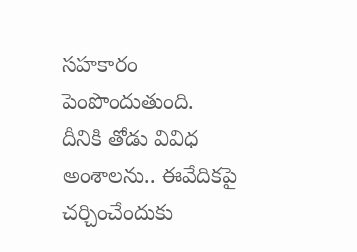సహకారం పెంపొందుతుంది. దీనికి తోడు వివిధ అంశాలను.. ఈవేదికపై చర్చించేందుకు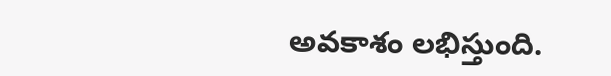అవకాశం లభిస్తుంది.